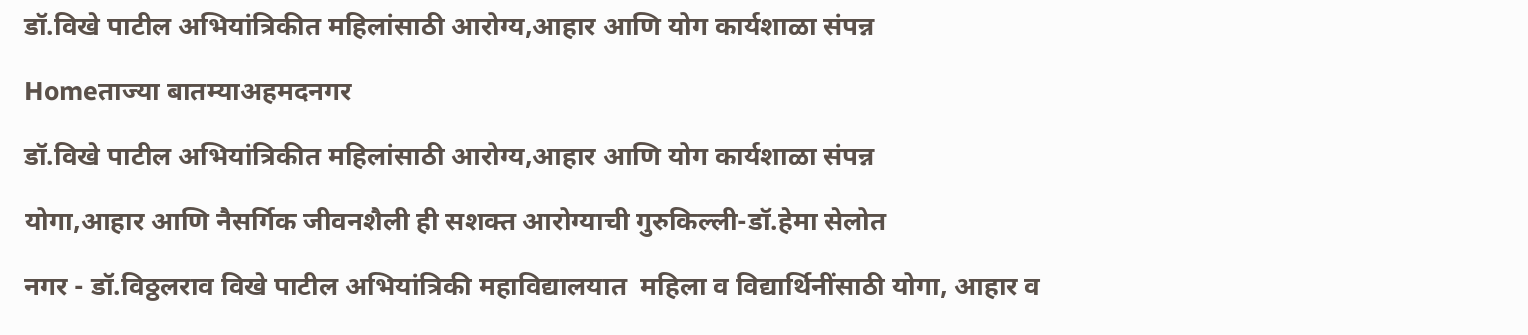डॉ.विखे पाटील अभियांत्रिकीत महिलांसाठी आरोग्य,आहार आणि योग कार्यशाळा संपन्न

Homeताज्या बातम्याअहमदनगर

डॉ.विखे पाटील अभियांत्रिकीत महिलांसाठी आरोग्य,आहार आणि योग कार्यशाळा संपन्न

योगा,आहार आणि नैसर्गिक जीवनशैली ही सशक्त आरोग्याची गुरुकिल्ली-डॉ.हेमा सेलोत

नगर - डॉ.विठ्ठलराव विखे पाटील अभियांत्रिकी महाविद्यालयात  महिला व विद्यार्थिनींसाठी योगा, आहार व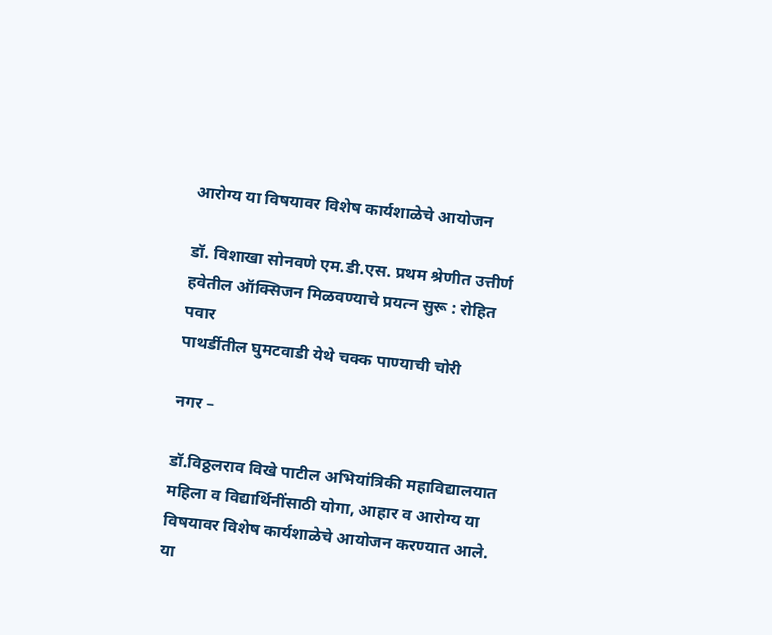आरोग्य या विषयावर विशेष कार्यशाळेचे आयोजन

डॉ. विशाखा सोनवणे एम.डी.एस. प्रथम श्रेणीत उत्तीर्ण
हवेतील ऑक्सिजन मिळवण्याचे प्रयत्न सुरू : रोहित पवार
पाथर्डीतील घुमटवाडी येथे चक्क पाण्याची चोरी

नगर –

डॉ.विठ्ठलराव विखे पाटील अभियांत्रिकी महाविद्यालयात  महिला व विद्यार्थिनींसाठी योगा, आहार व आरोग्य या विषयावर विशेष कार्यशाळेचे आयोजन करण्यात आले. या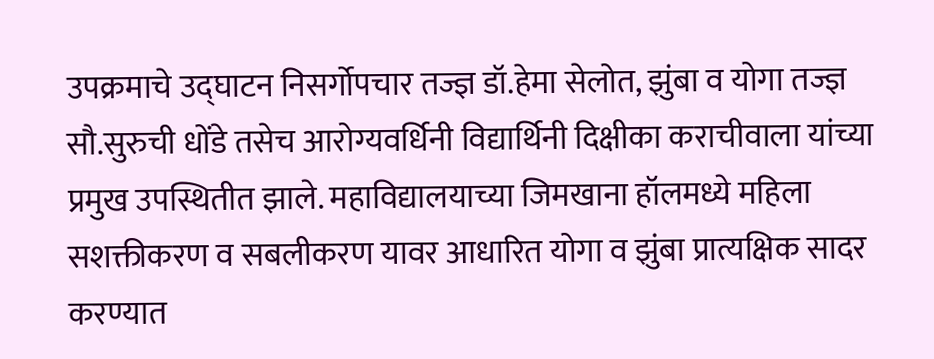उपक्रमाचे उद्घाटन निसर्गोपचार तज्ज्ञ डॉ.हेमा सेलोत, झुंबा व योगा तज्ज्ञ सौ.सुरुची धोंडे तसेच आरोग्यवर्धिनी विद्यार्थिनी दिक्षीका कराचीवाला यांच्या प्रमुख उपस्थितीत झाले. महाविद्यालयाच्या जिमखाना हॉलमध्ये महिला सशक्तीकरण व सबलीकरण यावर आधारित योगा व झुंबा प्रात्यक्षिक सादर करण्यात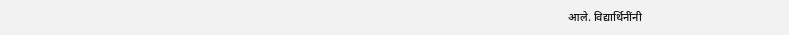आले. विद्यार्थिनींनी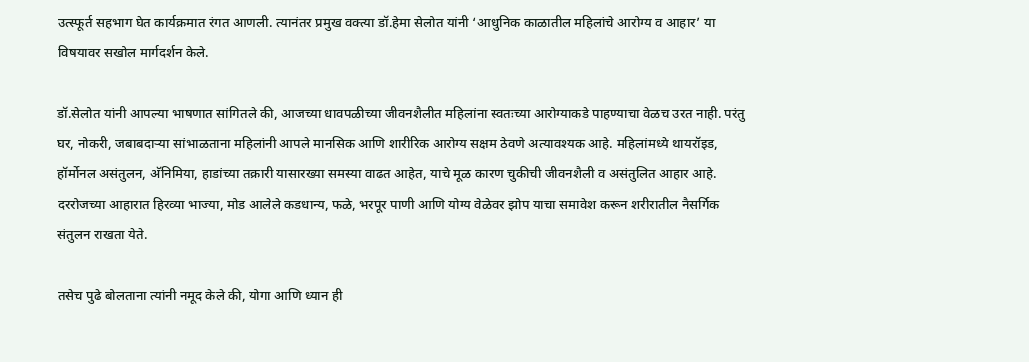उत्स्फूर्त सहभाग घेत कार्यक्रमात रंगत आणली. त्यानंतर प्रमुख वक्त्या डॉ.हेमा सेलोत यांनी ‘आधुनिक काळातील महिलांचे आरोग्य व आहार’ या विषयावर सखोल मार्गदर्शन केले.

डॉ.सेलोत यांनी आपल्या भाषणात सांगितले की, आजच्या धावपळीच्या जीवनशैलीत महिलांना स्वतःच्या आरोग्याकडे पाहण्याचा वेळच उरत नाही. परंतु घर, नोकरी, जबाबदार्‍या सांभाळताना महिलांनी आपले मानसिक आणि शारीरिक आरोग्य सक्षम ठेवणे अत्यावश्यक आहे. महिलांमध्ये थायरॉइड, हॉर्मोनल असंतुलन, अ‍ॅनिमिया, हाडांच्या तक्रारी यासारख्या समस्या वाढत आहेत, याचे मूळ कारण चुकीची जीवनशैली व असंतुलित आहार आहे. दररोजच्या आहारात हिरव्या भाज्या, मोड आलेले कडधान्य, फळे, भरपूर पाणी आणि योग्य वेळेवर झोप याचा समावेश करून शरीरातील नैसर्गिक संतुलन राखता येते.

तसेच पुढे बोलताना त्यांनी नमूद केले की, योगा आणि ध्यान ही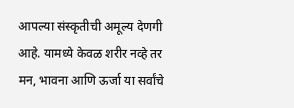आपल्या संस्कृतीची अमूल्य देणगी आहे. यामध्ये केवळ शरीर नव्हे तर मन, भावना आणि ऊर्जा या सर्वांचे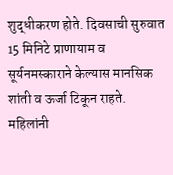शुद्धीकरण होते. दिवसाची सुरुवात 15 मिनिटे प्राणायाम व सूर्यनमस्काराने केल्यास मानसिक शांती व ऊर्जा टिकून राहते. महिलांनी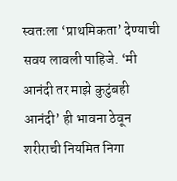स्वतःला ‘प्राथमिकता’ देण्याची सवय लावली पाहिजे. ‘मी आनंदी तर माझे कुटुंबही आनंदी’ ही भावना ठेवून शरीराची नियमित निगा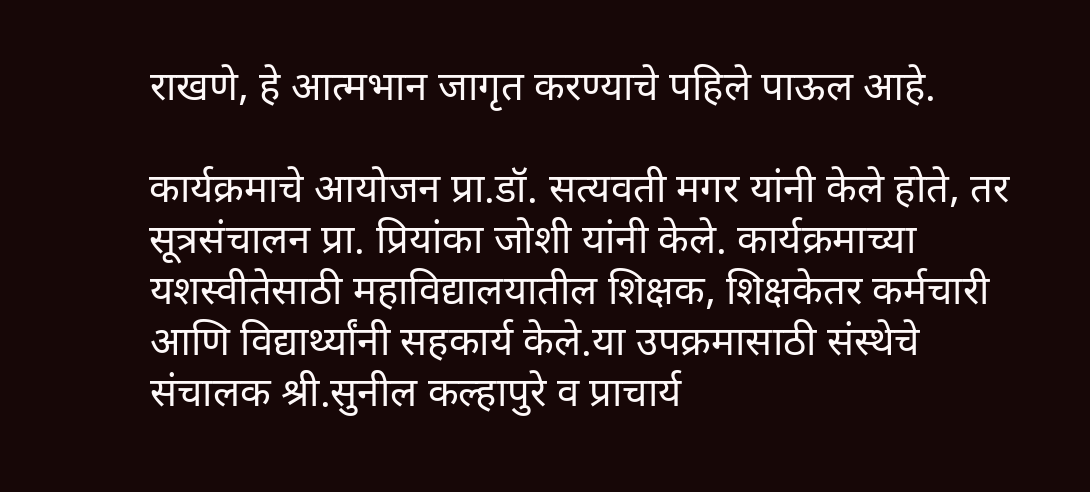राखणे, हे आत्मभान जागृत करण्याचे पहिले पाऊल आहे.

कार्यक्रमाचे आयोजन प्रा.डॉ. सत्यवती मगर यांनी केले होते, तर सूत्रसंचालन प्रा. प्रियांका जोशी यांनी केले. कार्यक्रमाच्या यशस्वीतेसाठी महाविद्यालयातील शिक्षक, शिक्षकेतर कर्मचारी आणि विद्यार्थ्यांनी सहकार्य केले.या उपक्रमासाठी संस्थेचे संचालक श्री.सुनील कल्हापुरे व प्राचार्य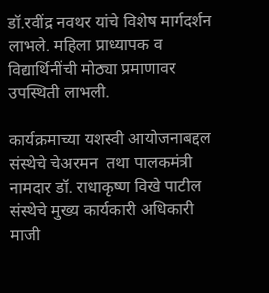डॉ.रवींद्र नवथर यांचे विशेष मार्गदर्शन लाभले. महिला प्राध्यापक व विद्यार्थिनींची मोठ्या प्रमाणावर उपस्थिती लाभली.

कार्यक्रमाच्या यशस्वी आयोजनाबद्दल संस्थेचे चेअरमन  तथा पालकमंत्री नामदार डॉ. राधाकृष्ण विखे पाटील संस्थेचे मुख्य कार्यकारी अधिकारी माजी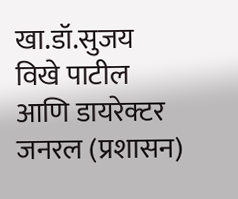खा.डॉ.सुजय विखे पाटील आणि डायरेक्टर जनरल (प्रशासन)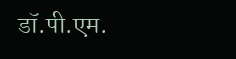डॉ.पी.एम.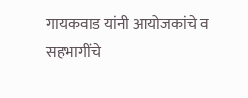गायकवाड यांनी आयोजकांचे व सहभागींचे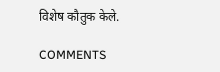विशेष कौतुक केले.

COMMENTS